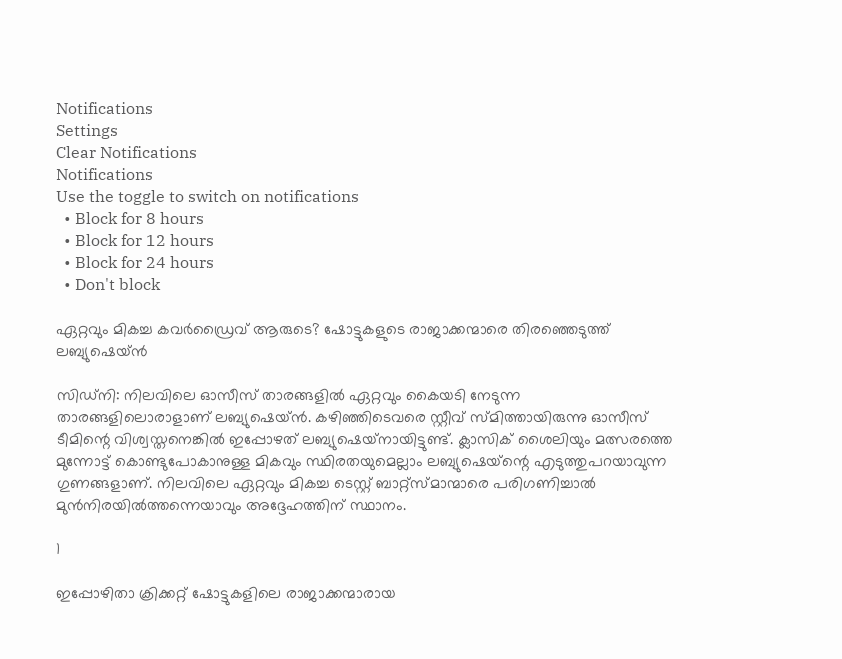Notifications
Settings
Clear Notifications
Notifications
Use the toggle to switch on notifications
  • Block for 8 hours
  • Block for 12 hours
  • Block for 24 hours
  • Don't block

ഏറ്റവും മികച്ച കവര്‍ഡ്രൈവ് ആരുടെ? ഷോട്ടുകളുടെ രാജാക്കന്മാരെ തിരഞ്ഞെടുത്ത് ലബ്യുഷെയ്ന്‍

സിഡ്‌നി: നിലവിലെ ഓസീസ് താരങ്ങളില്‍ ഏറ്റവും കൈയടി നേടുന്ന താരങ്ങളിലൊരാളാണ് ലബ്യുഷെയ്ന്‍. കഴിഞ്ഞിടെവരെ സ്റ്റീവ് സ്മിത്തായിരുന്നു ഓസീസ് ടീമിന്റെ വിശ്വസ്തനെങ്കില്‍ ഇപ്പോഴത് ലബ്യുഷെയ്‌നായിട്ടുണ്ട്. ക്ലാസിക് ശൈലിയും മത്സരത്തെ മുന്നോട്ട് കൊണ്ടുപോകാനുള്ള മികവും സ്ഥിരതയുമെല്ലാം ലബ്യുഷെയ്‌ന്റെ എടുത്തുപറയാവുന്ന ഗുണങ്ങളാണ്. നിലവിലെ ഏറ്റവും മികച്ച ടെസ്റ്റ് ബാറ്റ്‌സ്മാന്മാരെ പരിഗണിച്ചാല്‍ മുന്‍നിരയില്‍ത്തന്നെയാവും അദ്ദേഹത്തിന് സ്ഥാനം.

1

ഇപ്പോഴിതാ ക്രിക്കറ്റ് ഷോട്ടുകളിലെ രാജാക്കന്മാരായ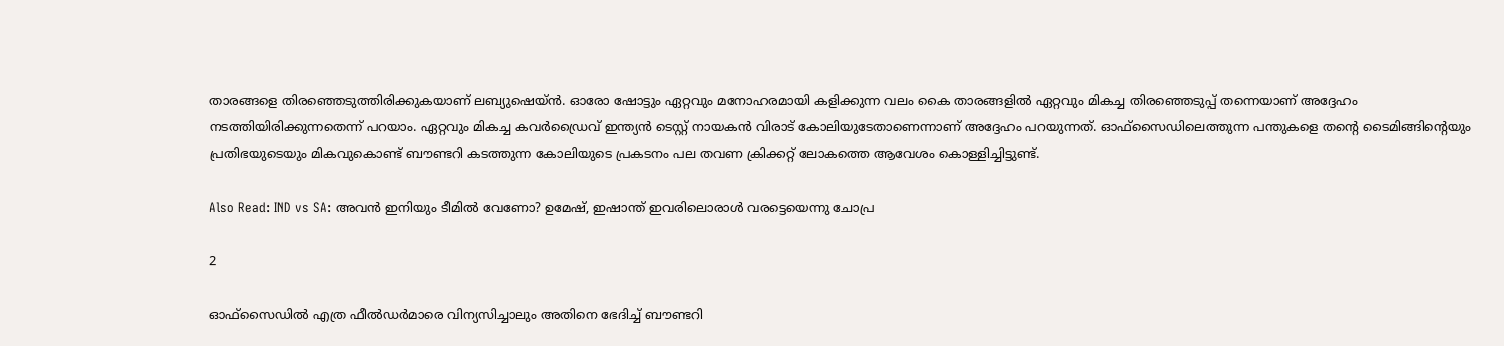താരങ്ങളെ തിരഞ്ഞെടുത്തിരിക്കുകയാണ് ലബ്യുഷെയ്ന്‍. ഓരോ ഷോട്ടും ഏറ്റവും മനോഹരമായി കളിക്കുന്ന വലം കൈ താരങ്ങളില്‍ ഏറ്റവും മികച്ച തിരഞ്ഞെടുപ്പ് തന്നെയാണ് അദ്ദേഹം നടത്തിയിരിക്കുന്നതെന്ന് പറയാം. ഏറ്റവും മികച്ച കവര്‍ഡ്രൈവ് ഇന്ത്യന്‍ ടെസ്റ്റ് നായകന്‍ വിരാട് കോലിയുടേതാണെന്നാണ് അദ്ദേഹം പറയുന്നത്. ഓഫ്‌സൈഡിലെത്തുന്ന പന്തുകളെ തന്റെ ടൈമിങ്ങിന്റെയും പ്രതിഭയുടെയും മികവുകൊണ്ട് ബൗണ്ടറി കടത്തുന്ന കോലിയുടെ പ്രകടനം പല തവണ ക്രിക്കറ്റ് ലോകത്തെ ആവേശം കൊള്ളിച്ചിട്ടുണ്ട്.

Also Read: IND vs SA: അവന്‍ ഇനിയും ടീമില്‍ വേണോ? ഉമേഷ്, ഇഷാന്ത് ഇവരിലൊരാള്‍ വരട്ടെയെന്നു ചോപ്ര

2

ഓഫ്‌സൈഡില്‍ എത്ര ഫീല്‍ഡര്‍മാരെ വിന്യസിച്ചാലും അതിനെ ഭേദിച്ച് ബൗണ്ടറി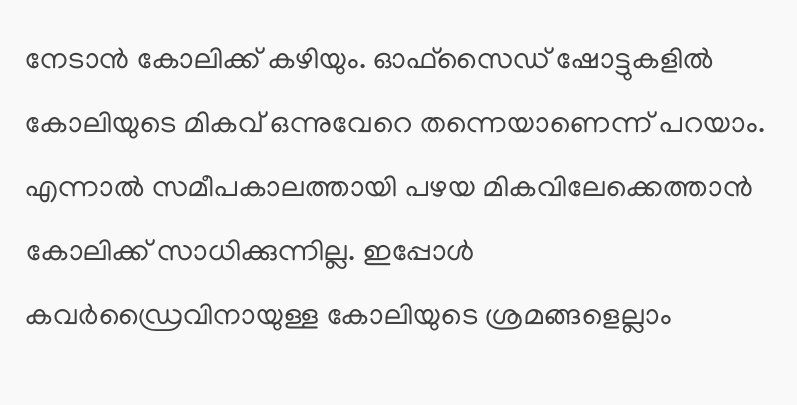നേടാന്‍ കോലിക്ക് കഴിയും. ഓഫ്‌സൈഡ് ഷോട്ടുകളില്‍ കോലിയുടെ മികവ് ഒന്നുവേറെ തന്നെയാണെന്ന് പറയാം. എന്നാല്‍ സമീപകാലത്തായി പഴയ മികവിലേക്കെത്താന്‍ കോലിക്ക് സാധിക്കുന്നില്ല. ഇപ്പോള്‍ കവര്‍ഡ്രൈവിനായുള്ള കോലിയുടെ ശ്രമങ്ങളെല്ലാം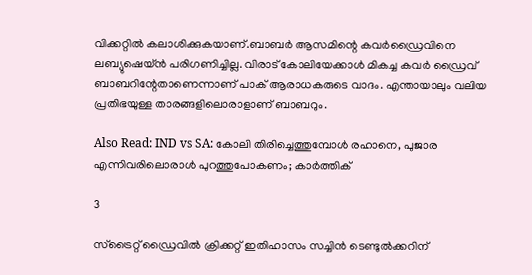വിക്കറ്റില്‍ കലാശിക്കുകയാണ്.ബാബര്‍ ആസമിന്റെ കവര്‍ഡ്രൈവിനെ ലബ്യുഷെയ്ന്‍ പരിഗണിച്ചില്ല. വിരാട് കോലിയേക്കാള്‍ മികച്ച കവര്‍ ഡ്രൈവ് ബാബറിന്റേതാണെന്നാണ് പാക് ആരാധകരുടെ വാദം. എന്തായാലും വലിയ പ്രതിഭയുള്ള താരങ്ങളിലൊരാളാണ് ബാബറും.

Also Read: IND vs SA: കോലി തിരിച്ചെത്തുമ്പോള്‍ രഹാനെ, പുജാര എന്നിവരിലൊരാള്‍ പുറത്തുപോകണം; കാര്‍ത്തിക്

3

സ്‌ട്രൈറ്റ് ഡ്രൈവില്‍ ക്രിക്കറ്റ് ഇതിഹാസം സച്ചിന്‍ ടെണ്ടുല്‍ക്കറിന്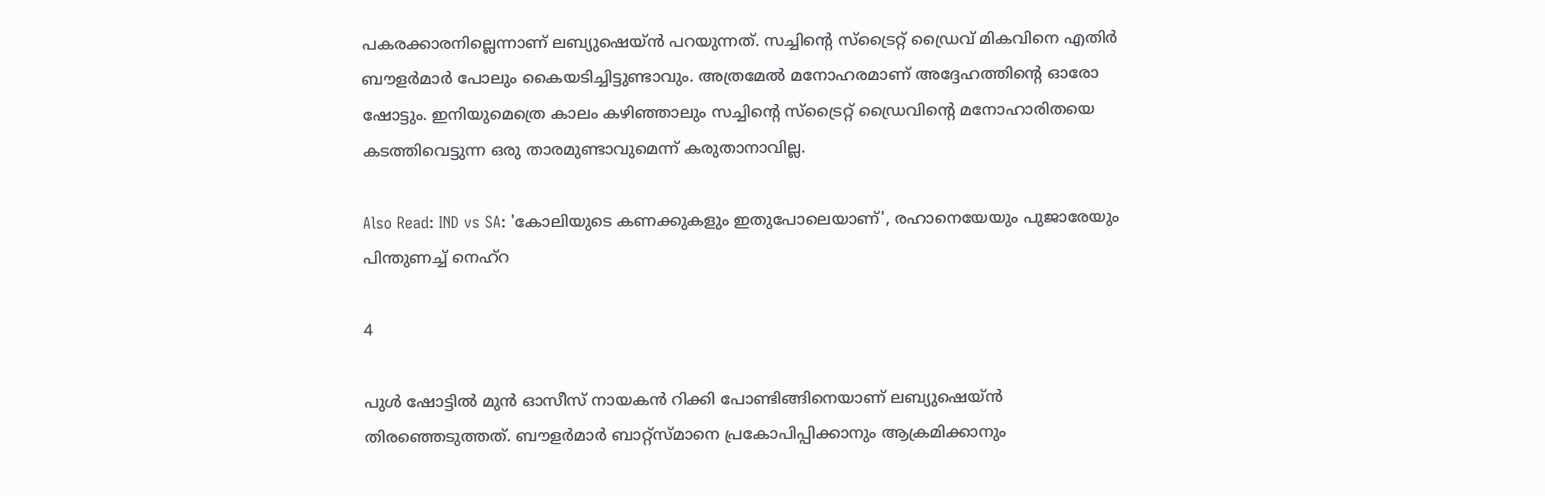പകരക്കാരനില്ലെന്നാണ് ലബ്യുഷെയ്ന്‍ പറയുന്നത്. സച്ചിന്റെ സ്‌ട്രൈറ്റ് ഡ്രൈവ് മികവിനെ എതിര്‍ ബൗളര്‍മാര്‍ പോലും കൈയടിച്ചിട്ടുണ്ടാവും. അത്രമേല്‍ മനോഹരമാണ് അദ്ദേഹത്തിന്റെ ഓരോ ഷോട്ടും. ഇനിയുമെത്രെ കാലം കഴിഞ്ഞാലും സച്ചിന്റെ സ്‌ട്രൈറ്റ് ഡ്രൈവിന്റെ മനോഹാരിതയെ കടത്തിവെട്ടുന്ന ഒരു താരമുണ്ടാവുമെന്ന് കരുതാനാവില്ല.

Also Read: IND vs SA: 'കോലിയുടെ കണക്കുകളും ഇതുപോലെയാണ്', രഹാനെയേയും പുജാരേയും പിന്തുണച്ച് നെഹ്‌റ

4

പുള്‍ ഷോട്ടില്‍ മുന്‍ ഓസീസ് നായകന്‍ റിക്കി പോണ്ടിങ്ങിനെയാണ് ലബ്യുഷെയ്ന്‍ തിരഞ്ഞെടുത്തത്. ബൗളര്‍മാര്‍ ബാറ്റ്‌സ്മാനെ പ്രകോപിപ്പിക്കാനും ആക്രമിക്കാനും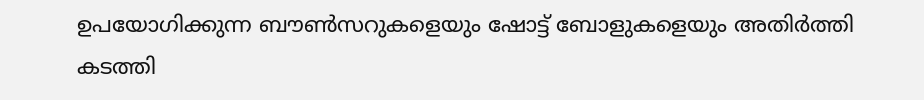ഉപയോഗിക്കുന്ന ബൗണ്‍സറുകളെയും ഷോട്ട് ബോളുകളെയും അതിര്‍ത്തി കടത്തി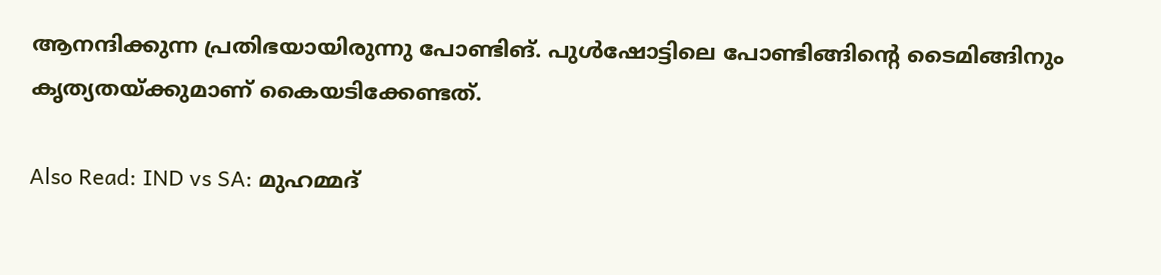ആനന്ദിക്കുന്ന പ്രതിഭയായിരുന്നു പോണ്ടിങ്. പുള്‍ഷോട്ടിലെ പോണ്ടിങ്ങിന്റെ ടൈമിങ്ങിനും കൃത്യതയ്ക്കുമാണ് കൈയടിക്കേണ്ടത്.

Also Read: IND vs SA: മുഹമ്മദ്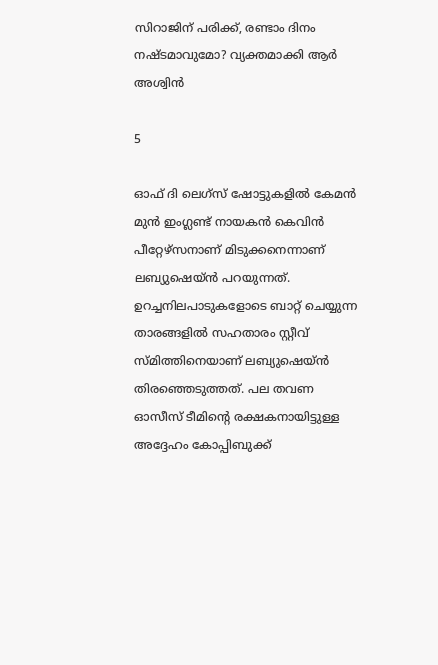സിറാജിന് പരിക്ക്, രണ്ടാം ദിനം നഷ്ടമാവുമോ? വ്യക്തമാക്കി ആര്‍ അശ്വിന്‍

5

ഓഫ് ദി ലെഗ്‌സ് ഷോട്ടുകളില്‍ കേമന്‍ മുന്‍ ഇംഗ്ലണ്ട് നായകന്‍ കെവിന്‍ പീറ്റേഴ്‌സനാണ് മിടുക്കനെന്നാണ് ലബ്യുഷെയ്ന്‍ പറയുന്നത്. ഉറച്ചനിലപാടുകളോടെ ബാറ്റ് ചെയ്യുന്ന താരങ്ങളില്‍ സഹതാരം സ്റ്റീവ് സ്മിത്തിനെയാണ് ലബ്യുഷെയ്ന്‍ തിരഞ്ഞെടുത്തത്. പല തവണ ഓസീസ് ടീമിന്റെ രക്ഷകനായിട്ടുള്ള അദ്ദേഹം കോപ്പിബുക്ക്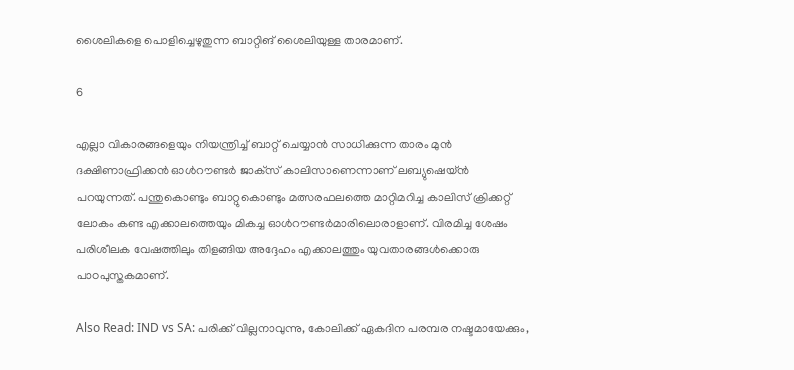ശൈലികളെ പൊളിച്ചെഴുതുന്ന ബാറ്റിങ് ശൈലിയുള്ള താരമാണ്.

6

എല്ലാ വികാരങ്ങളെയും നിയന്ത്രിച്ച് ബാറ്റ് ചെയ്യാന്‍ സാധിക്കുന്ന താരം മുന്‍ ദക്ഷിണാഫ്രിക്കന്‍ ഓള്‍റൗണ്ടര്‍ ജാക്‌സ് കാലിസാണെന്നാണ് ലബ്യുഷെയ്ന്‍ പറയുന്നത്. പന്തുകൊണ്ടും ബാറ്റുകൊണ്ടും മത്സരഫലത്തെ മാറ്റിമറിച്ച കാലിസ് ക്രിക്കറ്റ് ലോകം കണ്ട എക്കാലത്തെയും മികച്ച ഓള്‍റൗണ്ടര്‍മാരിലൊരാളാണ്. വിരമിച്ച ശേഷം പരിശീലക വേഷത്തിലും തിളങ്ങിയ അദ്ദേഹം എക്കാലത്തും യുവതാരങ്ങള്‍ക്കൊരു പാഠപുസ്തകമാണ്.

Also Read: IND vs SA: പരിക്ക് വില്ലനാവുന്നു, കോലിക്ക് ഏകദിന പരമ്പര നഷ്ടമായേക്കും,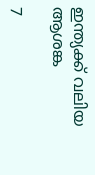ഇന്ത്യക്ക് വലിയ ആശങ്ക

7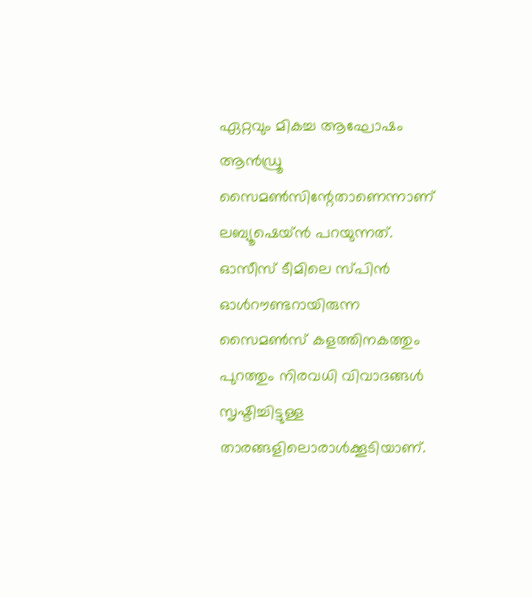ഏറ്റവും മികച്ച ആഘോഷം ആന്‍ഡ്രൂ സൈമണ്‍സിന്റേതാണെന്നാണ് ലബ്യൂഷെയ്ന്‍ പറയുന്നത്. ഓസീസ് ടീമിലെ സ്പിന്‍ ഓള്‍റൗണ്ടറായിരുന്ന സൈമണ്‍സ് കളത്തിനകത്തും പുറത്തും നിരവധി വിവാദങ്ങള്‍ സൃഷ്ടിച്ചിട്ടുള്ള താരങ്ങളിലൊരാള്‍ക്കൂടിയാണ്.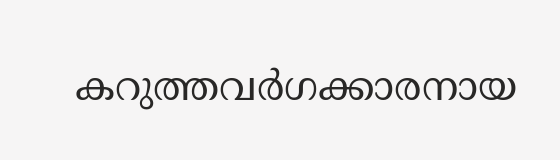കറുത്തവര്‍ഗക്കാരനായ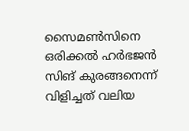സൈമണ്‍സിനെ ഒരിക്കല്‍ ഹര്‍ഭജന്‍ സിങ് കുരങ്ങനെന്ന് വിളിച്ചത് വലിയ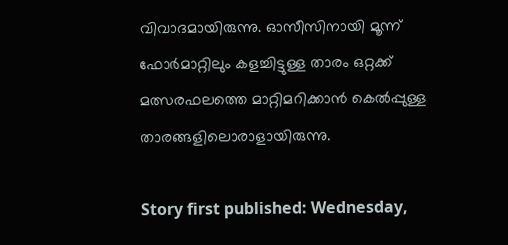വിവാദമായിരുന്നു. ഓസീസിനായി മൂന്ന് ഫോര്‍മാറ്റിലും കളച്ചിട്ടുള്ള താരം ഒറ്റക്ക് മത്സരഫലത്തെ മാറ്റിമറിക്കാന്‍ കെല്‍പ്പുള്ള താരങ്ങളിലൊരാളായിരുന്നു.

Story first published: Wednesday,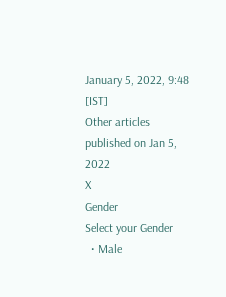January 5, 2022, 9:48 [IST]
Other articles published on Jan 5, 2022
X
Gender
Select your Gender
  • Male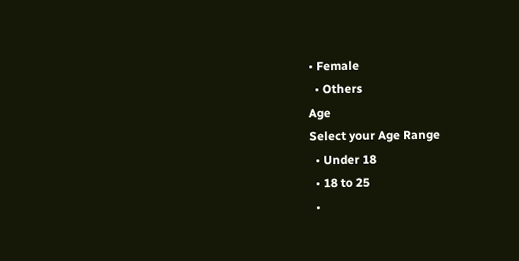• Female
  • Others
Age
Select your Age Range
  • Under 18
  • 18 to 25
  •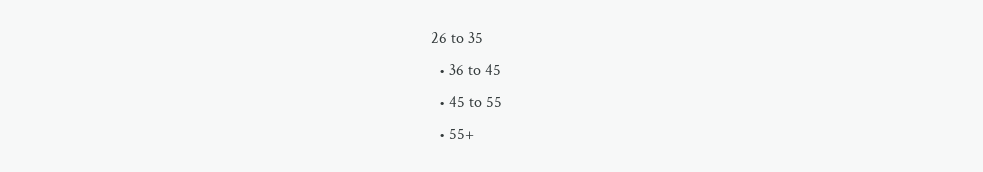26 to 35
  • 36 to 45
  • 45 to 55
  • 55+